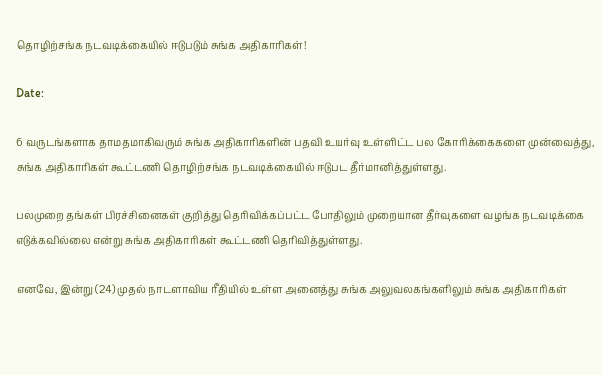தொழிற்சங்க நடவடிக்கையில் ஈடுபடும் சுங்க அதிகாரிகள்!

Date:

6 வருடங்களாக தாமதமாகிவரும் சுங்க அதிகாரிகளின் பதவி உயர்வு உள்ளிட்ட பல கோரிக்கைகளை முன்வைத்து, சுங்க அதிகாரிகள் கூட்டணி தொழிற்சங்க நடவடிக்கையில் ஈடுபட தீர்மானித்துள்ளது.

பலமுறை தங்கள் பிரச்சினைகள் குறித்து தெரிவிக்கப்பட்ட போதிலும் முறையான தீர்வுகளை வழங்க நடவடிக்கை எடுக்கவில்லை என்று சுங்க அதிகாரிகள் கூட்டணி தெரிவித்துள்ளது.

எனவே, இன்று (24) முதல் நாடளாவிய ரீதியில் உள்ள அனைத்து சுங்க அலுவலகங்களிலும் சுங்க அதிகாரிகள்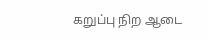கறுப்பு நிற ஆடை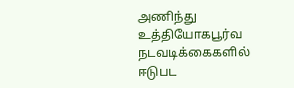அணிந்து உத்தியோகபூர்வ நடவடிக்கைகளில் ஈடுபட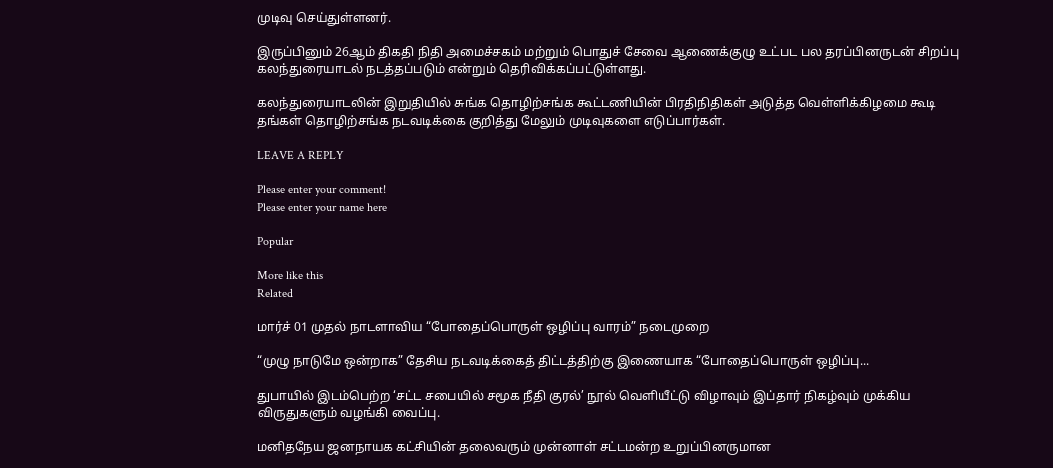முடிவு செய்துள்ளனர்.

இருப்பினும் 26ஆம் திகதி நிதி அமைச்சகம் மற்றும் பொதுச் சேவை ஆணைக்குழு உட்பட பல தரப்பினருடன் சிறப்பு கலந்துரையாடல் நடத்தப்படும் என்றும் தெரிவிக்கப்பட்டுள்ளது.

கலந்துரையாடலின் இறுதியில் சுங்க தொழிற்சங்க கூட்டணியின் பிரதிநிதிகள் அடுத்த வெள்ளிக்கிழமை கூடி தங்கள் தொழிற்சங்க நடவடிக்கை குறித்து மேலும் முடிவுகளை எடுப்பார்கள்.

LEAVE A REPLY

Please enter your comment!
Please enter your name here

Popular

More like this
Related

மார்ச் 01 முதல் நாடளாவிய “போதைப்பொருள் ஒழிப்பு வாரம்” நடைமுறை

“முழு நாடுமே ஒன்றாக” தேசிய நடவடிக்கைத் திட்டத்திற்கு இணையாக “போதைப்பொருள் ஒழிப்பு...

துபாயில் இடம்பெற்ற ‘சட்ட சபையில் சமூக நீதி குரல்’ நூல் வெளியீட்டு விழாவும் இப்தார் நிகழ்வும் முக்கிய விருதுகளும் வழங்கி வைப்பு.

மனிதநேய ஜனநாயக கட்சியின் தலைவரும் முன்னாள் சட்டமன்ற உறுப்பினருமான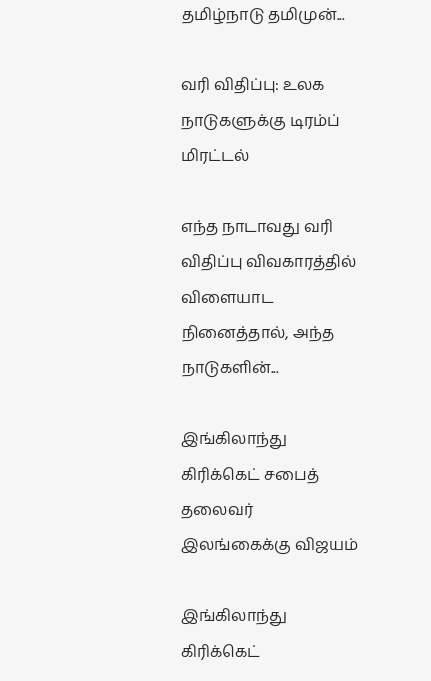தமிழ்நாடு தமிமுன்...

வரி விதிப்பு: உலக நாடுகளுக்கு டிரம்ப் மிரட்டல்

எந்த நாடாவது வரி விதிப்பு விவகாரத்தில் விளையாட நினைத்தால், அந்த நாடுகளின்...

இங்கிலாந்து கிரிக்கெட் சபைத் தலைவர் இலங்கைக்கு விஜயம்

இங்கிலாந்து கிரிக்கெட்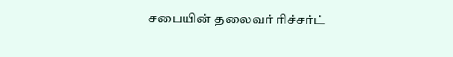சபையின் தலைவர் ரிச்சர்ட்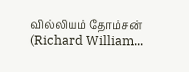வில்லியம் தோம்சன் (Richard William...